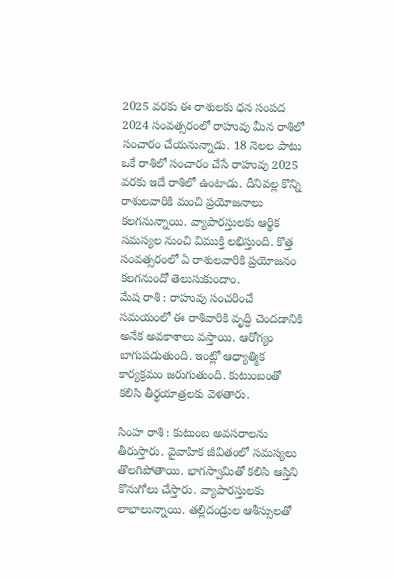2025 వరకు ఈ రాశులకు ధన సంపద
2024 సంవత్సరంలో రాహువు మీన రాశిలో సంచారం చేయనున్నాడు. 18 నెలల పాటు ఒకే రాశిలో సంచారం చేసే రాహువు 2025 వరకు ఇదే రాశిలో ఉంటాడు. దీనివల్ల కొన్ని రాశులవారికి మంచి ప్రయోజనాలు కలగనున్నాయి. వ్యాపారస్తులకు ఆర్థిక సమస్యల నుంచి విముక్తి లభిస్తుంది. కొత్త సంవత్సరంలో ఏ రాశులవారికి ప్రయోజనం కలగనుందో తెలుసుకుందాం.
మేష రాశి : రాహువు సంచరించే సమయంలో ఈ రాశివారికి వృద్ధి చెందడానికి అనేక అవకాశాలు వస్తాయి. ఆరోగ్యం బాగుపడుతుంది. ఇంట్లో ఆధ్యాత్మిక కార్యక్రమం జరుగుతుంది. కుటుంబంతో కలిసి తీర్థయాత్రలకు వెళతారు.

సింహ రాశి : కుటుంబ అవసరాలను తీరుస్తారు. వైవాహిక జీవితంలో సమస్యలు తొలగిపోతాయి. భాగస్వామితో కలిసి ఆస్తిని కొనుగోలు చేస్తారు. వ్యాపారస్తులకు లాభాలున్నాయి. తల్లిదండ్రుల ఆశీస్సులతో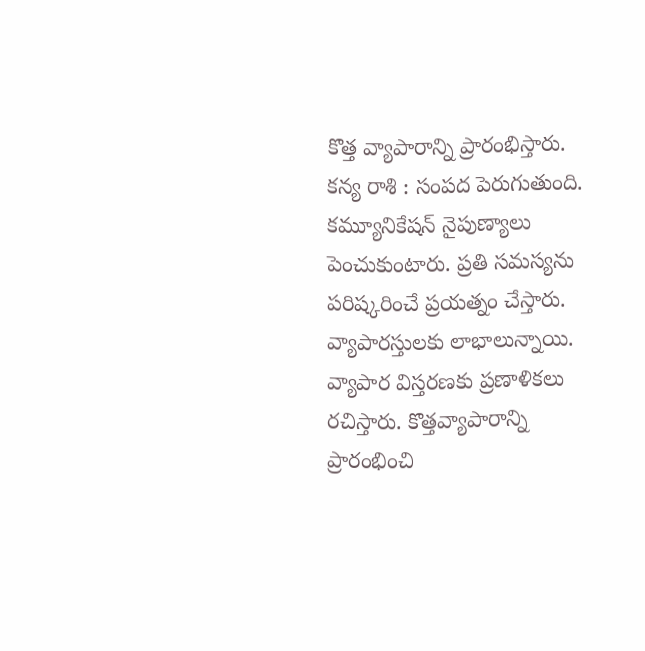కొత్త వ్యాపారాన్ని ప్రారంభిస్తారు.
కన్య రాశి : సంపద పెరుగుతుంది. కమ్యూనికేషన్ నైపుణ్యాలు పెంచుకుంటారు. ప్రతి సమస్యను పరిష్కరించే ప్రయత్నం చేస్తారు. వ్యాపారస్తులకు లాభాలున్నాయి. వ్యాపార విస్తరణకు ప్రణాళికలు రచిస్తారు. కొత్తవ్యాపారాన్ని ప్రారంభించి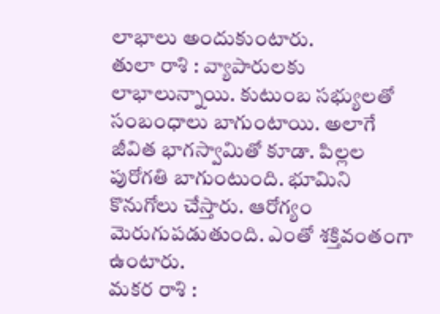లాభాలు అందుకుంటారు.
తులా రాశి : వ్యాపారులకు లాభాలున్నాయి. కుటుంబ సభ్యులతో సంబంధాలు బాగుంటాయి. అలాగే జీవిత భాగస్వామితో కూడా. పిల్లల పురోగతి బాగుంటుంది. భూమిని కొనుగోలు చేస్తారు. ఆరోగ్యం మెరుగుపడుతుంది. ఎంతో శక్తివంతంగా ఉంటారు.
మకర రాశి :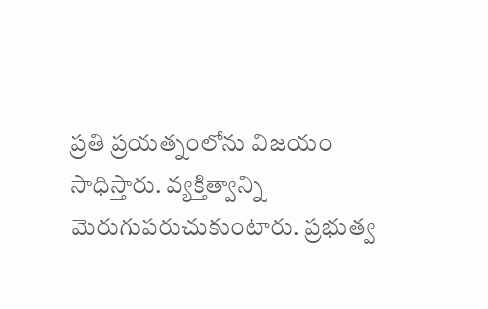ప్రతి ప్రయత్నంలోను విజయం సాధిస్తారు. వ్యక్తిత్వాన్ని మెరుగుపరుచుకుంటారు. ప్రభుత్వ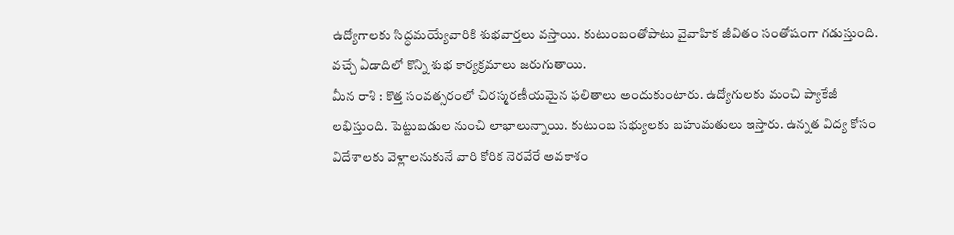ఉద్యోగాలకు సిద్ధమయ్యేవారికి శుభవార్తలు వస్తాయి. కుటుంబంతోపాటు వైవాహిక జీవితం సంతోషంగా గడుస్తుంది. వచ్చే ఏడాదిలో కొన్ని శుభ కార్యక్రమాలు జరుగుతాయి.
మీన రాశి : కొత్త సంవత్సరంలో చిరస్మరణీయమైన ఫలితాలు అందుకుంటారు. ఉద్యోగులకు మంచి ప్యాకేజీ లభిస్తుంది. పెట్టుబడుల నుంచి లాభాలున్నాయి. కుటుంబ సభ్యులకు బహుమతులు ఇస్తారు. ఉన్నత విద్య కోసం విదేశాలకు వెళ్లాలనుకునే వారి కోరిక నెరవేరే అవకాశం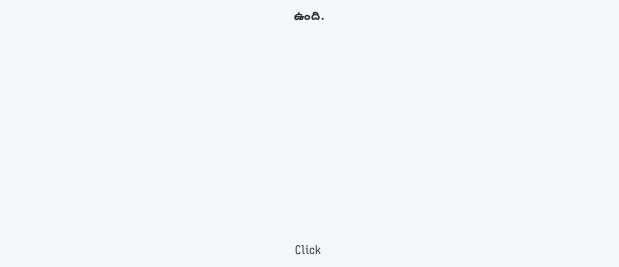ఉంది.












Click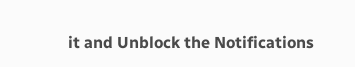it and Unblock the Notifications